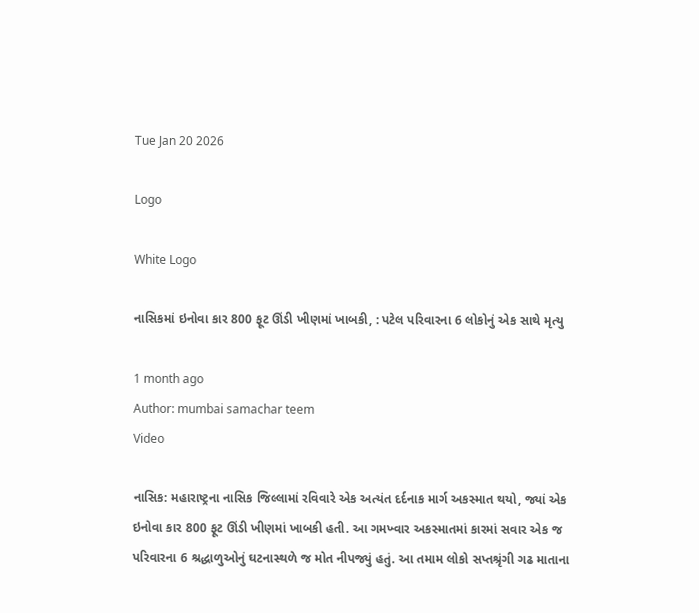Tue Jan 20 2026

Logo

White Logo

નાસિકમાં ઇનોવા કાર 800 ફૂટ ઊંડી ખીણમાં ખાબકી, : પટેલ પરિવારના 6 લોકોનું એક સાથે મૃત્યુ

1 month ago
Author: mumbai samachar teem
Video

નાસિક: મહારાષ્ટ્રના નાસિક જિલ્લામાં રવિવારે એક અત્યંત દર્દનાક માર્ગ અકસ્માત થયો, જ્યાં એક ઇનોવા કાર 800 ફૂટ ઊંડી ખીણમાં ખાબકી હતી. આ ગમખ્વાર અકસ્માતમાં કારમાં સવાર એક જ પરિવારના 6 શ્રદ્ધાળુઓનું ઘટનાસ્થળે જ મોત નીપજ્યું હતું. આ તમામ લોકો સપ્તશ્રૃંગી ગઢ માતાના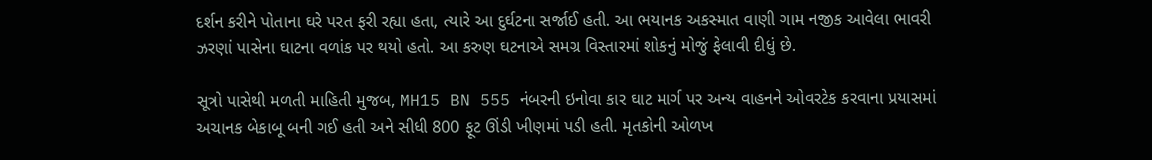દર્શન કરીને પોતાના ઘરે પરત ફરી રહ્યા હતા, ત્યારે આ દુર્ઘટના સર્જાઈ હતી. આ ભયાનક અકસ્માત વાણી ગામ નજીક આવેલા ભાવરી ઝરણાં પાસેના ઘાટના વળાંક પર થયો હતો. આ કરુણ ઘટનાએ સમગ્ર વિસ્તારમાં શોકનું મોજું ફેલાવી દીધું છે.

સૂત્રો પાસેથી મળતી માહિતી મુજબ, MH15 BN 555 નંબરની ઇનોવા કાર ઘાટ માર્ગ પર અન્ય વાહનને ઓવરટેક કરવાના પ્રયાસમાં અચાનક બેકાબૂ બની ગઈ હતી અને સીધી 800 ફૂટ ઊંડી ખીણમાં પડી હતી. મૃતકોની ઓળખ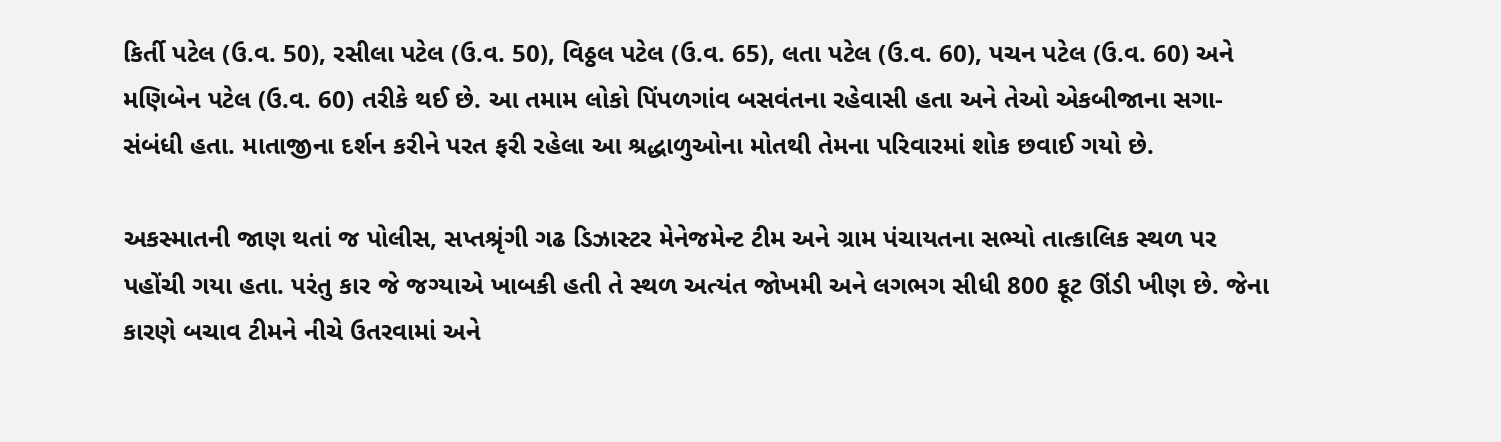કિર્તી પટેલ (ઉ.વ. 50), રસીલા પટેલ (ઉ.વ. 50), વિઠ્ઠલ પટેલ (ઉ.વ. 65), લતા પટેલ (ઉ.વ. 60), પચન પટેલ (ઉ.વ. 60) અને મણિબેન પટેલ (ઉ.વ. 60) તરીકે થઈ છે. આ તમામ લોકો પિંપળગાંવ બસવંતના રહેવાસી હતા અને તેઓ એકબીજાના સગા-સંબંધી હતા. માતાજીના દર્શન કરીને પરત ફરી રહેલા આ શ્રદ્ધાળુઓના મોતથી તેમના પરિવારમાં શોક છવાઈ ગયો છે.

અકસ્માતની જાણ થતાં જ પોલીસ, સપ્તશ્રૃંગી ગઢ ડિઝાસ્ટર મેનેજમેન્ટ ટીમ અને ગ્રામ પંચાયતના સભ્યો તાત્કાલિક સ્થળ પર પહોંચી ગયા હતા. પરંતુ કાર જે જગ્યાએ ખાબકી હતી તે સ્થળ અત્યંત જોખમી અને લગભગ સીધી 800 ફૂટ ઊંડી ખીણ છે. જેના કારણે બચાવ ટીમને નીચે ઉતરવામાં અને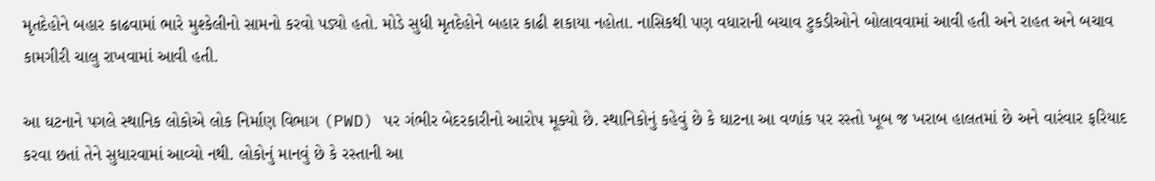મૃતદેહોને બહાર કાઢવામાં ભારે મુશ્કેલીનો સામનો કરવો પડ્યો હતો. મોડે સુધી મૃતદેહોને બહાર કાઢી શકાયા નહોતા. નાસિકથી પણ વધારાની બચાવ ટુકડીઓને બોલાવવામાં આવી હતી અને રાહત અને બચાવ કામગીરી ચાલુ રાખવામાં આવી હતી.

આ ઘટનાને પગલે સ્થાનિક લોકોએ લોક નિર્માણ વિભાગ (PWD) પર ગંભીર બેદરકારીનો આરોપ મૂક્યો છે. સ્થાનિકોનું કહેવું છે કે ઘાટના આ વળાંક પર રસ્તો ખૂબ જ ખરાબ હાલતમાં છે અને વારંવાર ફરિયાદ કરવા છતાં તેને સુધારવામાં આવ્યો નથી. લોકોનું માનવું છે કે રસ્તાની આ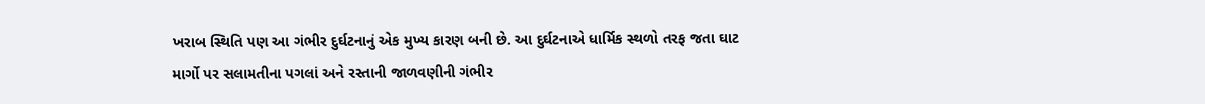ખરાબ સ્થિતિ પણ આ ગંભીર દુર્ઘટનાનું એક મુખ્ય કારણ બની છે. આ દુર્ઘટનાએ ધાર્મિક સ્થળો તરફ જતા ઘાટ માર્ગો પર સલામતીના પગલાં અને રસ્તાની જાળવણીની ગંભીર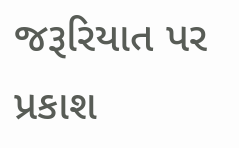જરૂરિયાત પર પ્રકાશ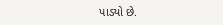પાડ્યો છે.